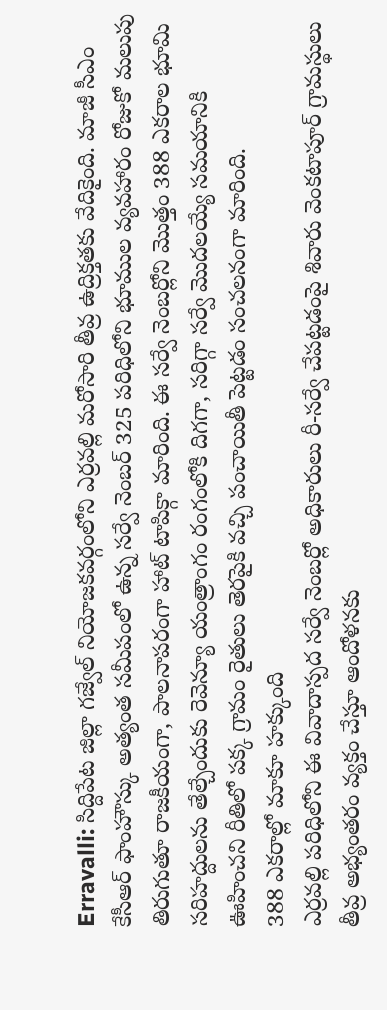Erravalli: సిద్దిపేట జిల్లా గజ్వేల్ నియోజకవర్గంలోని ఎర్రవల్లి మరోసారి తీవ్ర ఉద్రిక్తతకు వేదికైంది. మాజీ సీఎం కేసీఆర్ ఫాంహౌస్కు అత్యంత సమీపంలో ఉన్న సర్వే నెంబర్ 325 పరిధిలోని భూముల వ్యవహారం రోజుకో మలుపు తిరుగుతూ రాజకీయంగా, పాలనాపరంగా హాట్ టాపిక్గా మారింది. ఈ సర్వే నెంబర్లోని మొత్తం 388 ఎకరాల భూమి సరిహద్దులను తేల్చేందుకు రెవెన్యూ యంత్రాంగం రంగంలోకి దిగగా, సరిగ్గా సర్వే మొదలయ్యే సమయానికి ఊహించని రీతిలో పక్క గ్రామం రైతులు తెరపైకి వచ్చి పంచాయితీ పెట్టడం సంచలనంగా మారింది.
388 ఎకరాల్లో మాకూ హక్కుంది
ఎర్రవల్లి పరిధిలోని ఈ వివాదాస్పద సర్వే నెంబర్లో అధికారులు రీ-సర్వే చేపట్టడంపై శివారు వెంకటాపూర్ గ్రామస్థులు తీవ్ర అభ్యంతరం వ్యక్తం చేస్తూ ఆందోళనకు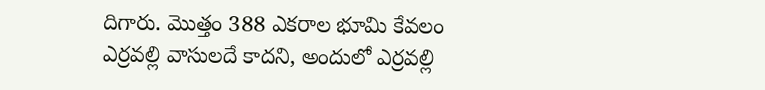దిగారు. మొత్తం 388 ఎకరాల భూమి కేవలం ఎర్రవల్లి వాసులదే కాదని, అందులో ఎర్రవల్లి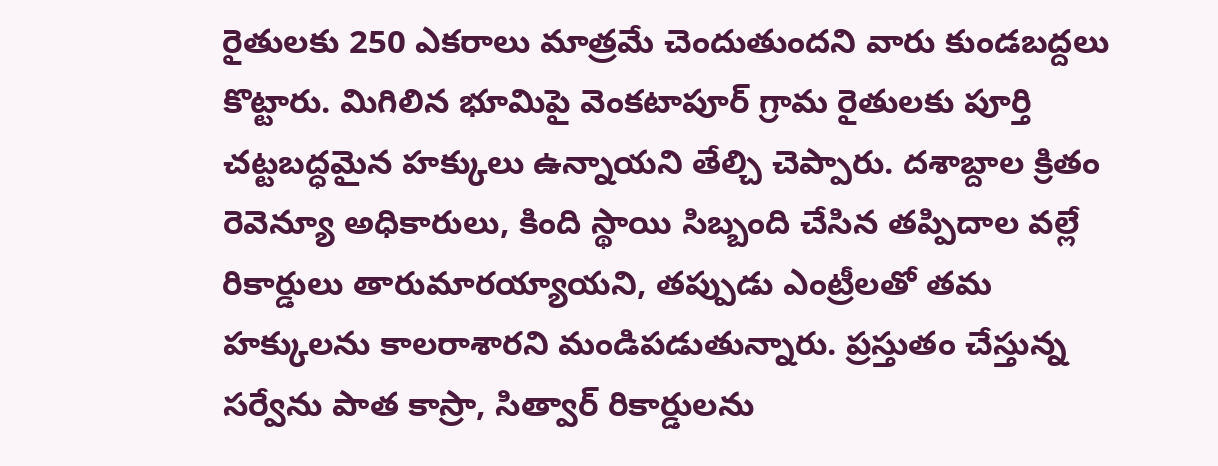రైతులకు 250 ఎకరాలు మాత్రమే చెందుతుందని వారు కుండబద్దలు కొట్టారు. మిగిలిన భూమిపై వెంకటాపూర్ గ్రామ రైతులకు పూర్తి చట్టబద్ధమైన హక్కులు ఉన్నాయని తేల్చి చెప్పారు. దశాబ్దాల క్రితం రెవెన్యూ అధికారులు, కింది స్థాయి సిబ్బంది చేసిన తప్పిదాల వల్లే రికార్డులు తారుమారయ్యాయని, తప్పుడు ఎంట్రీలతో తమ హక్కులను కాలరాశారని మండిపడుతున్నారు. ప్రస్తుతం చేస్తున్న సర్వేను పాత కాస్రా, సిత్వార్ రికార్డులను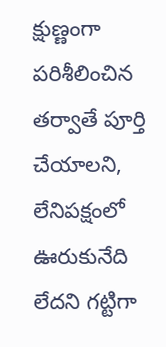క్షుణ్ణంగా పరిశీలించిన తర్వాతే పూర్తి చేయాలని, లేనిపక్షంలో ఊరుకునేది లేదని గట్టిగా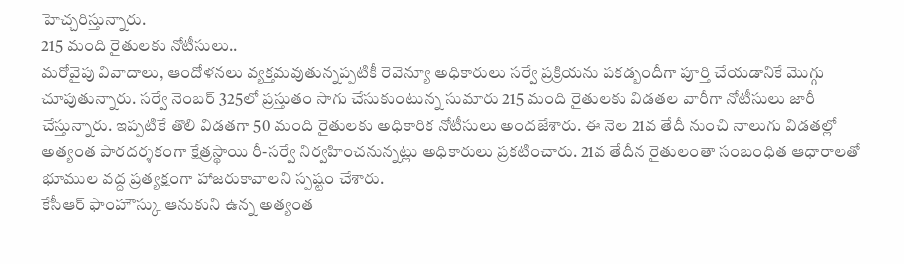హెచ్చరిస్తున్నారు.
215 మంది రైతులకు నోటీసులు..
మరోవైపు వివాదాలు, ఆందోళనలు వ్యక్తమవుతున్నప్పటికీ రెవెన్యూ అధికారులు సర్వే ప్రక్రియను పకడ్బందీగా పూర్తి చేయడానికే మొగ్గు చూపుతున్నారు. సర్వే నెంబర్ 325లో ప్రస్తుతం సాగు చేసుకుంటున్న సుమారు 215 మంది రైతులకు విడతల వారీగా నోటీసులు జారీ చేస్తున్నారు. ఇప్పటికే తొలి విడతగా 50 మంది రైతులకు అధికారిక నోటీసులు అందజేశారు. ఈ నెల 21వ తేదీ నుంచి నాలుగు విడతల్లో అత్యంత పారదర్శకంగా క్షేత్రస్థాయి రీ-సర్వే నిర్వహించనున్నట్లు అధికారులు ప్రకటించారు. 21వ తేదీన రైతులంతా సంబంధిత ఆధారాలతో భూముల వద్ద ప్రత్యక్షంగా హాజరుకావాలని స్పష్టం చేశారు.
కేసీఆర్ ఫాంహౌస్కు ఆనుకుని ఉన్న అత్యంత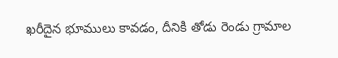ఖరీదైన భూములు కావడం, దీనికి తోడు రెండు గ్రామాల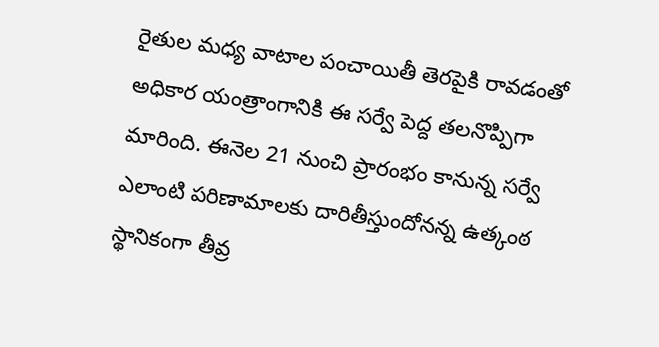రైతుల మధ్య వాటాల పంచాయితీ తెరపైకి రావడంతో అధికార యంత్రాంగానికి ఈ సర్వే పెద్ద తలనొప్పిగా మారింది. ఈనెల 21 నుంచి ప్రారంభం కానున్న సర్వే ఎలాంటి పరిణామాలకు దారితీస్తుందోనన్న ఉత్కంఠ స్థానికంగా తీవ్ర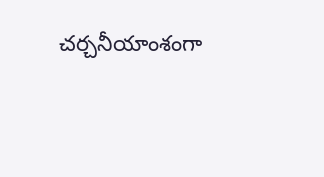చర్చనీయాంశంగా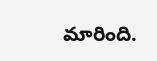మారింది.